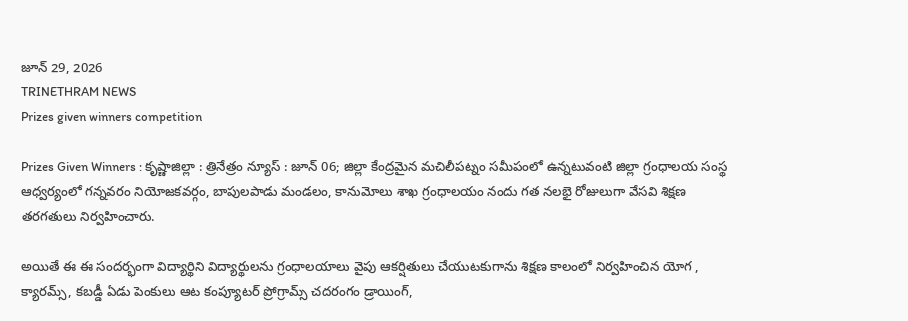జూన్ 29, 2026
TRINETHRAM NEWS
Prizes given winners competition

Prizes Given Winners : కృష్ణాజిల్లా : త్రినేత్రం న్యూస్ : జూన్ 06; జిల్లా కేంద్రమైన మచిలీపట్నం సమీపంలో ఉన్నటువంటి జిల్లా గ్రంధాలయ సంస్థ ఆధ్వర్యంలో గన్నవరం నియోజకవర్గం, బాపులపాడు మండలం, కానుమోలు శాఖ గ్రంధాలయం నందు గత నలభై రోజులుగా వేసవి శిక్షణ తరగతులు నిర్వహించారు.

అయితే ఈ ఈ సందర్భంగా విద్యార్థిని విద్యార్థులను గ్రంధాలయాలు వైపు ఆకర్షితులు చేయుటకుగాను శిక్షణ కాలంలో నిర్వహించిన యోగ , క్యారమ్స్, కబడ్డీ ఏడు పెంకులు ఆట కంప్యూటర్ ప్రోగ్రామ్స్ చదరంగం డ్రాయింగ్,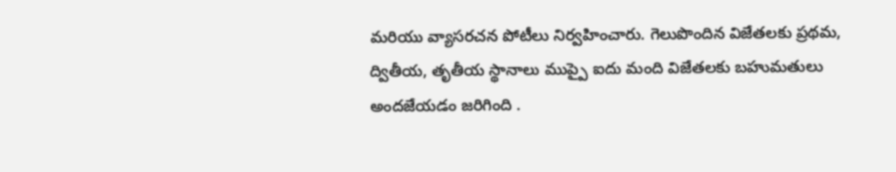మరియు వ్యాసరచన పోటీలు నిర్వహించారు. గెలుపొందిన విజేతలకు ప్రథమ, ద్వితీయ, తృతీయ స్థానాలు ముప్పై ఐదు మంది విజేతలకు బహుమతులు అందజేయడం జరిగింది .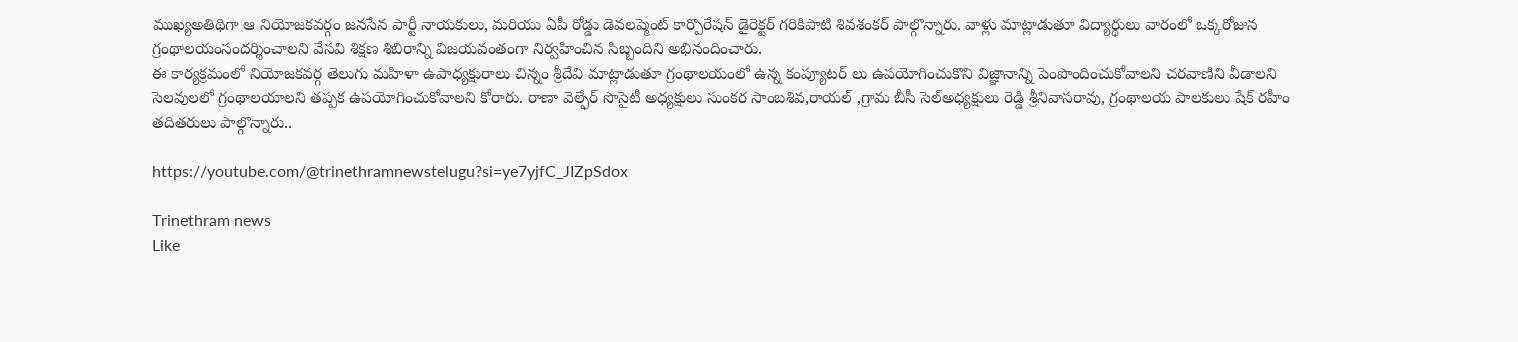ముఖ్యఅతిథిగా ఆ నియోజకవర్గం జనసేన పార్టీ నాయకులు, మరియు ఏపీ రోడ్డు డెవలప్మెంట్ కార్పొరేషన్ డైరెక్టర్ గరికిపాటి శివశంకర్ పాల్గొన్నారు. వాళ్లు మాట్లాడుతూ విద్యార్థులు వారంలో ఒక్కరోజున గ్రంథాలయంసందర్శించాలని వేసవి శిక్షణ శిబిరాన్ని విజయవంతంగా నిర్వహించిన సిబ్బందిని అభినందించారు.
ఈ కార్యక్రమంలో నియోజకవర్గ తెలుగు మహిళా ఉపాధ్యక్షురాలు చిన్నం శ్రీదేవి మాట్లాడుతూ గ్రంథాలయంలో ఉన్న కంప్యూటర్ లు ఉపయోగించుకొని విజ్ఞానాన్ని పెంపొందించుకోవాలని చరవాణిని వీడాలని సెలవులలో గ్రంథాలయాలని తప్పక ఉపయోగించుకోవాలని కోరారు. రాణా వెల్ఫేర్ సొసైటీ అధ్యక్షులు సుంకర సాంబశివ,రాయల్ ,గ్రామ బీసీ సెల్అధ్యక్షులు రెడ్డి శ్రీనివాసరావు, గ్రంథాలయ పాలకులు షేక్ రహీం తదితరులు పాల్గొన్నారు..

https://youtube.com/@trinethramnewstelugu?si=ye7yjfC_JIZpSdox

Trinethram news
Like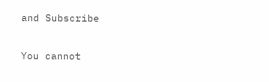and Subscribe

You cannot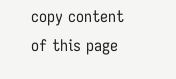copy content of this page